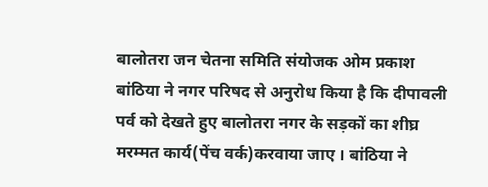बालोतरा जन चेतना समिति संयोजक ओम प्रकाश बांठिया ने नगर परिषद से अनुरोध किया है कि दीपावली पर्व को देखते हुए बालोतरा नगर के सड़कों का शीघ्र मरम्मत कार्य(पेंच वर्क)करवाया जाए । बांठिया ने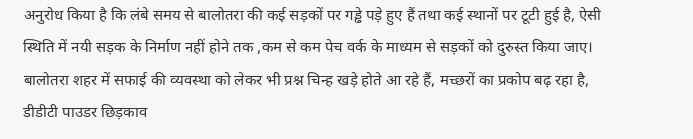अनुरोध किया है कि लंबे समय से बालोतरा की कई सड़कों पर गड्ढे पड़े हुए हैं तथा कई स्थानों पर टूटी हुई है, ऐसी स्थिति में नयी सड़क के निर्माण नहीं होने तक ,कम से कम पेच वर्क के माध्यम से सड़कों को दुरुस्त किया जाए। बालोतरा शहर में सफाई की व्यवस्था को लेकर भी प्रश्न चिन्ह खड़े होते आ रहे हैं, मच्छरों का प्रकोप बढ़ रहा है, डीडीटी पाउडर छिड़काव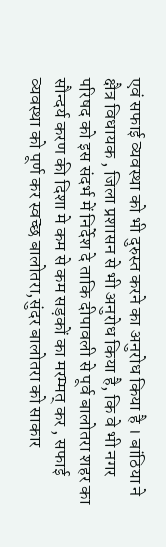एवं सफाई व्यवस्था को भी दुरुस्त करने का अनुरोध किया है । बांठिया ने क्षैत्र विधायक , जिला प्रशासन से भी अनुरोध किया है, कि वे भी नगर परिषद को इस संदर्भ में निर्देश दे ताकि दीपावली से पूर्व बालोतरा शहर का सौन्दर्य करण की दिशा मे कम से कम सड़कों का मरम्मत् कर , सफाई व्यवस्था को पूर्ण कर स्वच्छ बालोतरा,सुंदर बालोतरा को साकार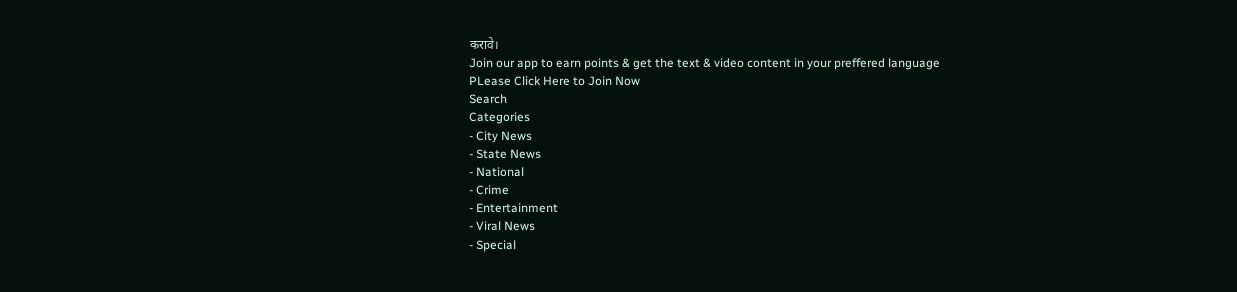करावे।
Join our app to earn points & get the text & video content in your preffered language
PLease Click Here to Join Now
Search
Categories
- City News
- State News
- National
- Crime
- Entertainment
- Viral News
- Special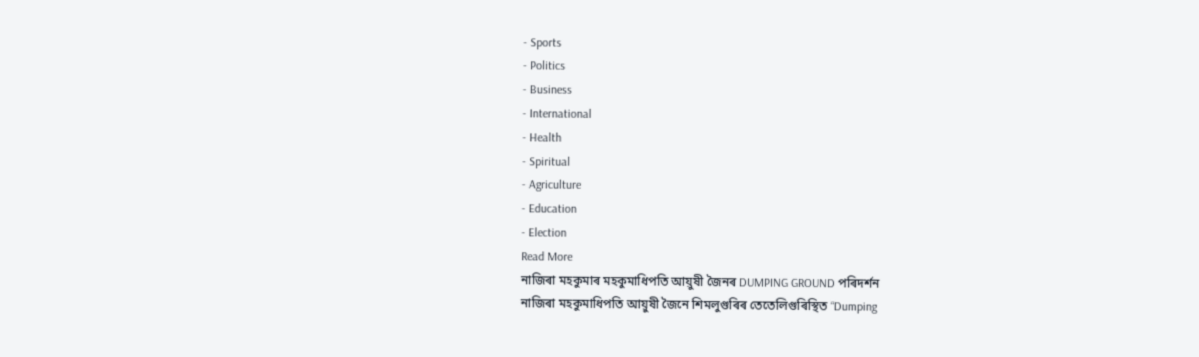- Sports
- Politics
- Business
- International
- Health
- Spiritual
- Agriculture
- Education
- Election
Read More
নাজিৰা মহকুমাৰ মহকুমাধিপতি আয়ুষী জৈনৰ DUMPING GROUND পৰিদৰ্শন
নাজিৰা মহকুমাধিপতি আয়ুষী জৈনে শিমলুগুৰিৰ তেতেলিগুৰিস্থিত “Dumping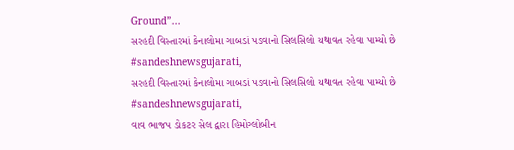Ground”...
સરહદી વિસ્તારમાં કેનાલોમા ગાબડાં પડવાનો સિલસિલો યથાવત રહેવા પામ્યો છે #sandeshnewsgujarati,
સરહદી વિસ્તારમાં કેનાલોમા ગાબડાં પડવાનો સિલસિલો યથાવત રહેવા પામ્યો છે #sandeshnewsgujarati,
વાવ ભાજપ ડોકટર સેલ દ્વારા હિમોગ્લોબીન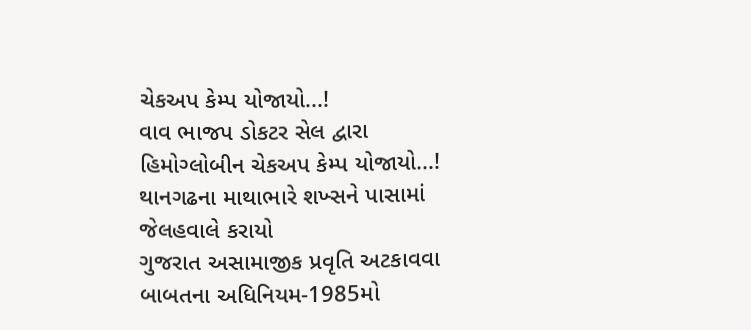ચેકઅપ કેમ્પ યોજાયો...!
વાવ ભાજપ ડોકટર સેલ દ્વારા હિમોગ્લોબીન ચેકઅપ કેમ્પ યોજાયો...!
થાનગઢના માથાભારે શખ્સને પાસામાં જેલહવાલે કરાયો
ગુજરાત અસામાજીક પ્રવૃતિ અટકાવવા બાબતના અધિનિયમ-1985મો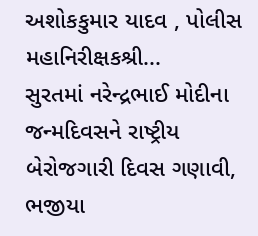અશોકકુમાર યાદવ , પોલીસ મહાનિરીક્ષકશ્રી...
સુરતમાં નરેન્દ્રભાઈ મોદીના જન્મદિવસને રાષ્ટ્રીય બેરોજગારી દિવસ ગણાવી, ભજીયા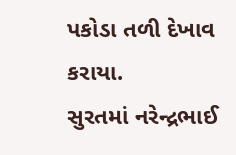પકોડા તળી દેખાવ કરાયા.
સુરતમાં નરેન્દ્રભાઈ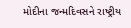મોદીના જન્મદિવસને રાષ્ટ્રીય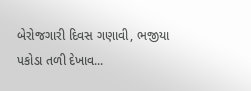બેરોજગારી દિવસ ગણાવી, ભજીયા પકોડા તળી દેખાવ...